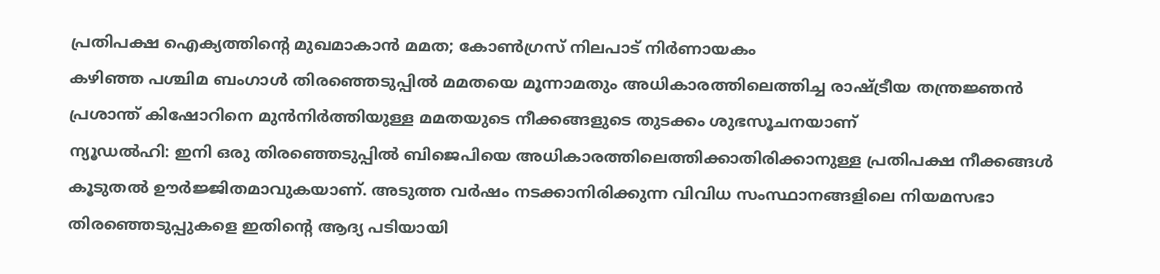പ്രതിപക്ഷ ഐക്യത്തിന്റെ മുഖമാകാൻ മമത; കോൺഗ്രസ് നിലപാട് നിർണായകം
കഴിഞ്ഞ പശ്ചിമ ബംഗാൾ തിരഞ്ഞെടുപ്പിൽ മമതയെ മൂന്നാമതും അധികാരത്തിലെത്തിച്ച രാഷ്ട്രീയ തന്ത്രജ്ഞൻ പ്രശാന്ത് കിഷോറിനെ മുൻനിർത്തിയുള്ള മമതയുടെ നീക്കങ്ങളുടെ തുടക്കം ശുഭസൂചനയാണ്
ന്യൂഡൽഹി: ഇനി ഒരു തിരഞ്ഞെടുപ്പിൽ ബിജെപിയെ അധികാരത്തിലെത്തിക്കാതിരിക്കാനുള്ള പ്രതിപക്ഷ നീക്കങ്ങൾ കൂടുതൽ ഊർജ്ജിതമാവുകയാണ്. അടുത്ത വർഷം നടക്കാനിരിക്കുന്ന വിവിധ സംസ്ഥാനങ്ങളിലെ നിയമസഭാ തിരഞ്ഞെടുപ്പുകളെ ഇതിന്റെ ആദ്യ പടിയായി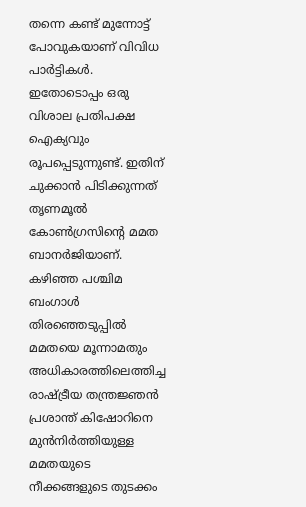തന്നെ കണ്ട് മുന്നോട്ട് പോവുകയാണ് വിവിധ പാർട്ടികൾ. ഇതോടൊപ്പം ഒരു വിശാല പ്രതിപക്ഷ ഐക്യവും രൂപപ്പെടുന്നുണ്ട്. ഇതിന് ചുക്കാൻ പിടിക്കുന്നത് തൃണമൂൽ കോൺഗ്രസിന്റെ മമത ബാനർജിയാണ്. കഴിഞ്ഞ പശ്ചിമ ബംഗാൾ തിരഞ്ഞെടുപ്പിൽ മമതയെ മൂന്നാമതും അധികാരത്തിലെത്തിച്ച രാഷ്ട്രീയ തന്ത്രജ്ഞൻ പ്രശാന്ത് കിഷോറിനെ മുൻനിർത്തിയുള്ള മമതയുടെ നീക്കങ്ങളുടെ തുടക്കം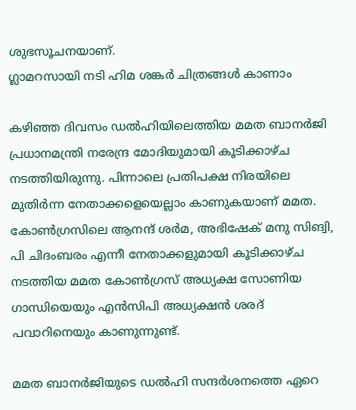ശുഭസൂചനയാണ്.
ഗ്ലാമറസായി നടി ഹിമ ശങ്കർ ചിത്രങ്ങൾ കാണാം

കഴിഞ്ഞ ദിവസം ഡൽഹിയിലെത്തിയ മമത ബാനർജി പ്രധാനമന്ത്രി നരേന്ദ്ര മോദിയുമായി കൂടിക്കാഴ്ച നടത്തിയിരുന്നു. പിന്നാലെ പ്രതിപക്ഷ നിരയിലെ മുതിർന്ന നേതാക്കളെയെല്ലാം കാണുകയാണ് മമത. കോൺഗ്രസിലെ ആനന്ദ് ശർമ, അഭിഷേക് മനു സിങ്വി, പി ചിദംബരം എന്നീ നേതാക്കളുമായി കൂടിക്കാഴ്ച നടത്തിയ മമത കോൺഗ്രസ് അധ്യക്ഷ സോണിയ ഗാന്ധിയെയും എൻസിപി അധ്യക്ഷൻ ശരദ് പവാറിനെയും കാണുന്നുണ്ട്.

മമത ബാനർജിയുടെ ഡൽഹി സന്ദർശനത്തെ ഏറെ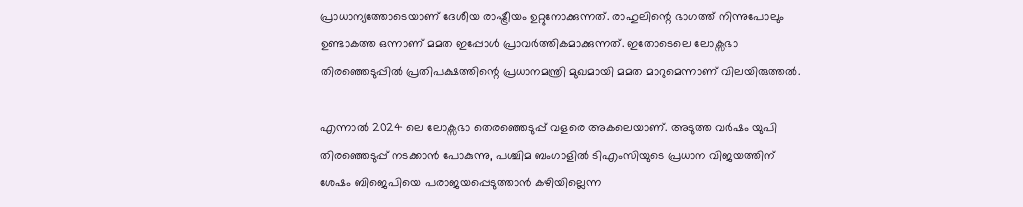പ്രാധാന്യത്തോടെയാണ് ദേശീയ രാഷ്ട്രീയം ഉറ്റുനോക്കുന്നത്. രാഹുലിന്റെ ഭാഗത്ത് നിന്നുപോലും ഉണ്ടാകത്ത ഒന്നാണ് മമത ഇപ്പോൾ പ്രാവർത്തികമാക്കുന്നത്. ഇതോടെലെ ലോക്സഭാ തിരഞ്ഞെടുപ്പിൽ പ്രതിപക്ഷത്തിന്റെ പ്രധാനമന്ത്രി മുഖമായി മമത മാറുമെന്നാണ് വിലയിരുത്തൽ.

എന്നാൽ 2024 ലെ ലോക്സഭാ തെരഞ്ഞെടുപ്പ് വളരെ അകലെയാണ്. അടുത്ത വർഷം യുപി തിരഞ്ഞെടുപ്പ് നടക്കാൻ പോകുന്നു, പശ്ചിമ ബംഗാളിൽ ടിഎംസിയുടെ പ്രധാന വിജയത്തിന് ശേഷം ബിജെപിയെ പരാജയപ്പെടുത്താൻ കഴിയില്ലെന്ന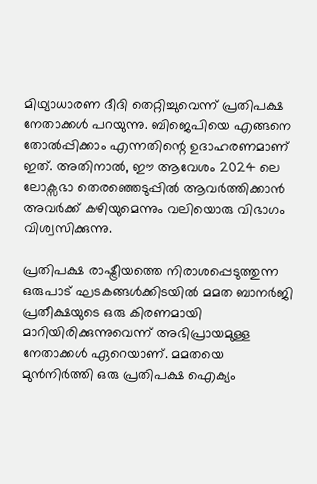മിഥ്യാധാരണ ദീദി തെറ്റിച്ചുവെന്ന് പ്രതിപക്ഷ നേതാക്കൾ പറയുന്നു. ബിജെപിയെ എങ്ങനെ തോൽപ്പിക്കാം എന്നതിന്റെ ഉദാഹരണമാണ് ഇത്. അതിനാൽ, ഈ ആവേശം 2024 ലെ ലോക്സഭാ തെരഞ്ഞെടുപ്പിൽ ആവർത്തിക്കാൻ അവർക്ക് കഴിയുമെന്നും വലിയൊരു വിഭാഗം വിശ്വസിക്കുന്നു.

പ്രതിപക്ഷ രാഷ്ട്രീയത്തെ നിരാശപ്പെടുത്തുന്ന ഒരുപാട് ഘടകങ്ങൾക്കിടയിൽ മമത ബാനർജി പ്രതീക്ഷയുടെ ഒരു കിരണമായി മാറിയിരിക്കുന്നുവെന്ന് അഭിപ്രായമുള്ള നേതാക്കൾ ഏറെയാണ്. മമതയെ മുൻനിർത്തി ഒരു പ്രതിപക്ഷ ഐക്യം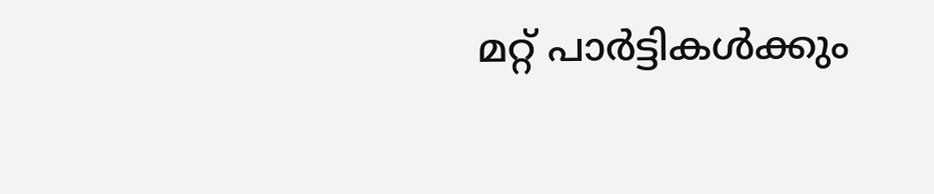മറ്റ് പാർട്ടികൾക്കും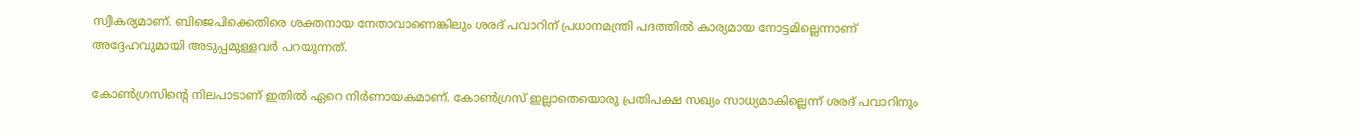സ്വീകര്യമാണ്. ബിജെപിക്കെതിരെ ശക്തനായ നേതാവാണെങ്കിലും ശരദ് പവാറിന് പ്രധാനമന്ത്രി പദത്തിൽ കാര്യമായ നോട്ടമില്ലെന്നാണ് അദ്ദേഹവുമായി അടുപ്പമുള്ളവർ പറയുന്നത്.

കോൺഗ്രസിന്റെ നിലപാടാണ് ഇതിൽ ഏറെ നിർണായകമാണ്. കോൺഗ്രസ് ഇല്ലാതെയൊരു പ്രതിപക്ഷ സഖ്യം സാധ്യമാകില്ലെന്ന് ശരദ് പവാറിനും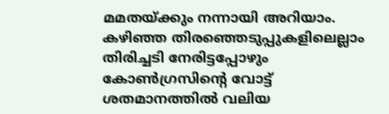മമതയ്ക്കും നന്നായി അറിയാം. കഴിഞ്ഞ തിരഞ്ഞെടുപ്പുകളിലെല്ലാം തിരിച്ചടി നേരിട്ടപ്പോഴും കോൺഗ്രസിന്റെ വോട്ട് ശതമാനത്തിൽ വലിയ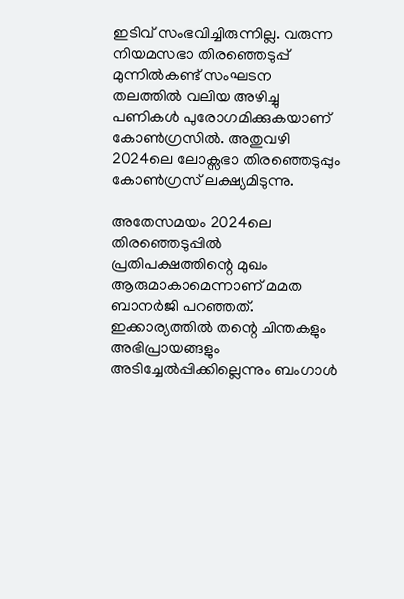ഇടിവ് സംഭവിച്ചിരുന്നില്ല. വരുന്ന നിയമസഭാ തിരഞ്ഞെടുപ്പ് മുന്നിൽകണ്ട് സംഘടന തലത്തിൽ വലിയ അഴിച്ചു പണികൾ പുരോഗമിക്കുകയാണ് കോൺഗ്രസിൽ. അതുവഴി 2024ലെ ലോക്സഭാ തിരഞ്ഞെടുപ്പും കോൺഗ്രസ് ലക്ഷ്യമിടുന്നു.

അതേസമയം 2024ലെ തിരഞ്ഞെടുപ്പിൽ പ്രതിപക്ഷത്തിന്റെ മുഖം ആരുമാകാമെന്നാണ് മമത ബാനർജി പറഞ്ഞത്. ഇക്കാര്യത്തിൽ തന്റെ ചിന്തകളും അഭിപ്രായങ്ങളും അടിച്ചേൽപ്പിക്കില്ലെന്നും ബംഗാൾ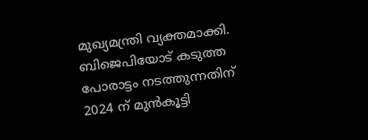മുഖ്യമന്ത്രി വ്യക്തമാക്കി. ബിജെപിയോട് കടുത്ത പോരാട്ടം നടത്തുന്നതിന് 2024 ന് മുൻകൂട്ടി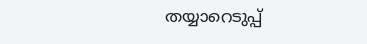തയ്യാറെടുപ്പ്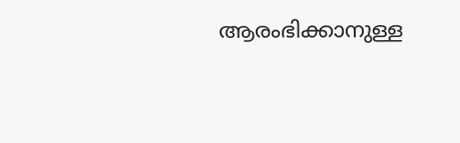ആരംഭിക്കാനുള്ള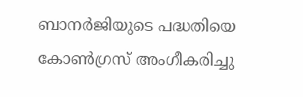ബാനർജിയുടെ പദ്ധതിയെ കോൺഗ്രസ് അംഗീകരിച്ചു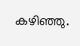കഴിഞ്ഞു.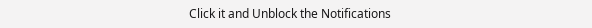Click it and Unblock the Notifications